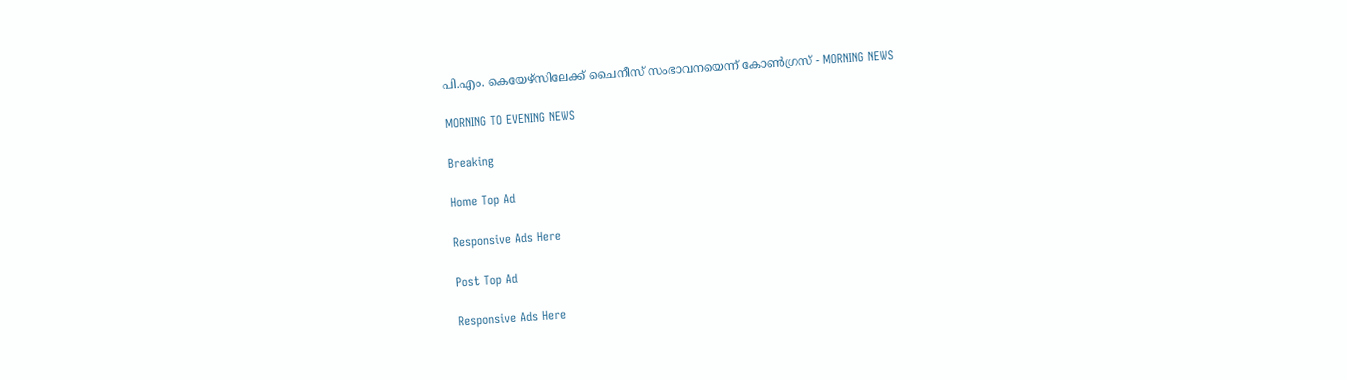പി.എം. കെയേഴ്‌സിലേക്ക് ചൈനീസ് സംഭാവനയെന്ന് കോൺഗ്രസ് - MORNING NEWS

MORNING TO EVENING NEWS

Breaking

Home Top Ad

Responsive Ads Here

Post Top Ad

Responsive Ads Here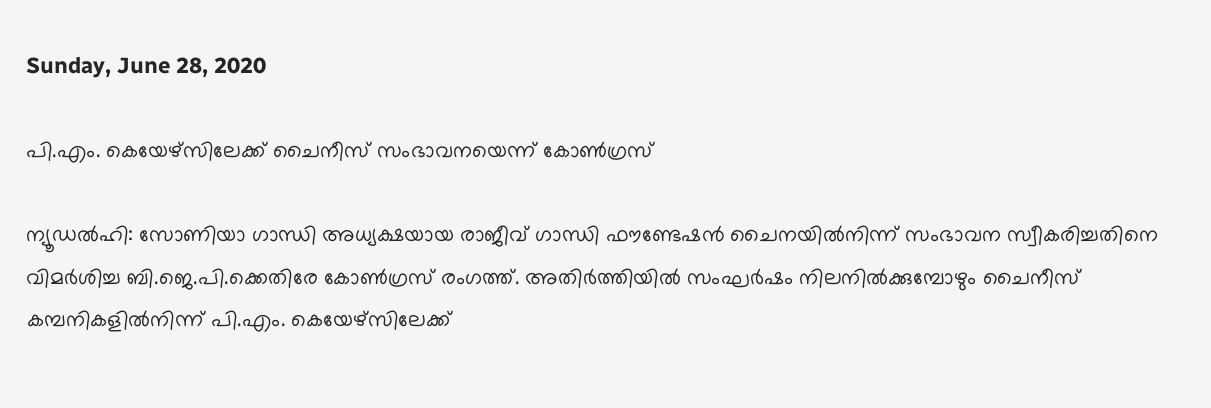Sunday, June 28, 2020

പി.എം. കെയേഴ്‌സിലേക്ക് ചൈനീസ് സംഭാവനയെന്ന് കോൺഗ്രസ്

ന്യൂഡൽഹി: സോണിയാ ഗാന്ധി അധ്യക്ഷയായ രാജീവ് ഗാന്ധി ഫൗണ്ടേഷൻ ചൈനയിൽനിന്ന് സംഭാവന സ്വീകരിച്ചതിനെ വിമർശിച്ച ബി.ജെ.പി.ക്കെതിരേ കോൺഗ്രസ് രംഗത്ത്. അതിർത്തിയിൽ സംഘർഷം നിലനിൽക്കുമ്പോഴും ചൈനീസ് കമ്പനികളിൽനിന്ന് പി.എം. കെയേഴ്സിലേക്ക്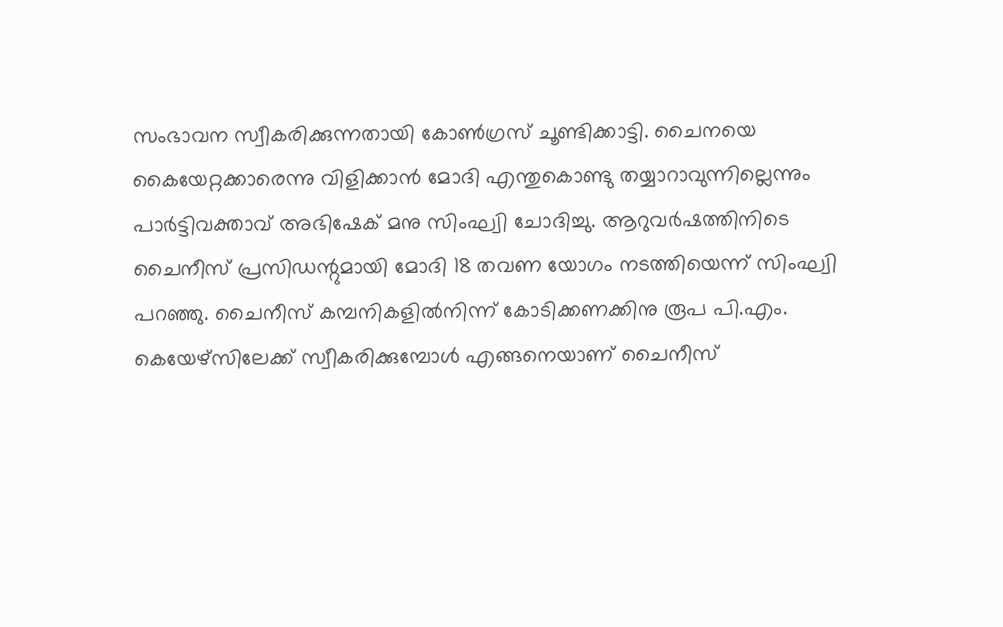സംഭാവന സ്വീകരിക്കുന്നതായി കോൺഗ്രസ് ചൂണ്ടിക്കാട്ടി. ചൈനയെ കൈയേറ്റക്കാരെന്നു വിളിക്കാൻ മോദി എന്തുകൊണ്ടു തയ്യാറാവുന്നില്ലെന്നും പാർട്ടിവക്താവ് അഭിഷേക് മനു സിംഘ്വി ചോദിച്ചു. ആറുവർഷത്തിനിടെ ചൈനീസ് പ്രസിഡന്റുമായി മോദി 18 തവണ യോഗം നടത്തിയെന്ന് സിംഘ്വി പറഞ്ഞു. ചൈനീസ് കമ്പനികളിൽനിന്ന് കോടിക്കണക്കിനു രൂപ പി.എം. കെയേഴ്സിലേക്ക് സ്വീകരിക്കുമ്പോൾ എങ്ങനെയാണ് ചൈനീസ്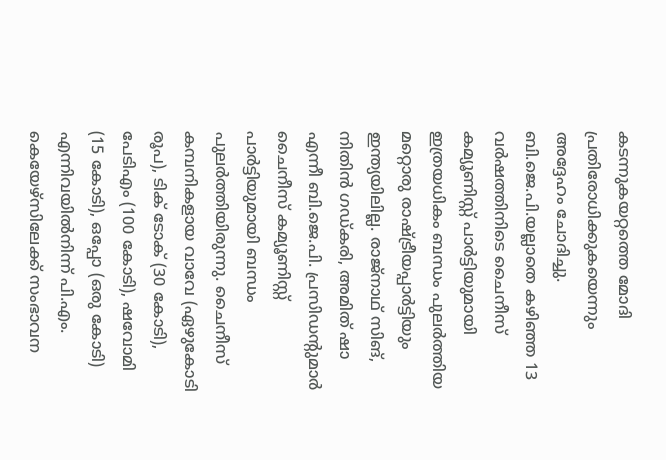കടന്നുകയറ്റത്തെ മോദി പ്രതിരോധിക്കുകയെന്നും അദ്ദേഹം ചോദിച്ചു. ബി.ജെ.പി.യല്ലാതെ കഴിഞ്ഞ 13 വർഷത്തിനിടെ ചൈനീസ് കമ്യൂണിസ്റ്റ് പാർട്ടിയുമായി ഇത്രയധികം ബന്ധം പുലർത്തിയ മറ്റൊരു രാഷ്ട്രീയപ്പാർട്ടിയും ഇന്ത്യയിലില്ല. രാജ്നാഥ് സിങ്, നിതിൻ ഗഡ്കരി, അമിത് ഷാ എന്നീ ബി.ജെ.പി. പ്രസിഡന്റുമാർ ചൈനീസ് കമ്യൂണിസ്റ്റ് പാർട്ടിയുമായി ബന്ധം പുലർത്തിയിരുന്നു. ചൈനീസ് കമ്പനികളായ വാവേ (ഏഴുകോടി രൂപ), ടിക് ടോക് (30 കോടി), പേടിഎം (100 കോടി), ഷവോമി (15 കോടി), ഒപ്പോ (ഒരു കോടി) എന്നിവയിൽനിന്ന് പി.എം. കെയേഴ്സിലേക്ക് സംഭാവന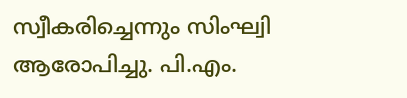സ്വീകരിച്ചെന്നും സിംഘ്വി ആരോപിച്ചു. പി.എം.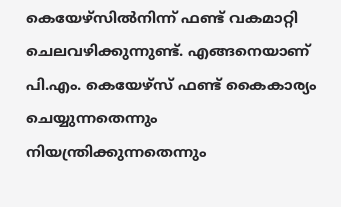കെയേഴ്സിൽനിന്ന് ഫണ്ട് വകമാറ്റി ചെലവഴിക്കുന്നുണ്ട്. എങ്ങനെയാണ് പി.എം. കെയേഴ്സ് ഫണ്ട് കൈകാര്യം ചെയ്യുന്നതെന്നും നിയന്ത്രിക്കുന്നതെന്നും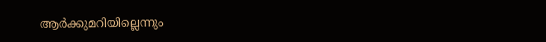ആർക്കുമറിയില്ലെന്നും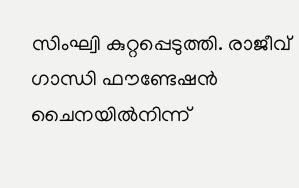സിംഘ്വി കുറ്റപ്പെടുത്തി. രാജീവ് ഗാന്ധി ഫൗണ്ടേഷൻ ചൈനയിൽനിന്ന്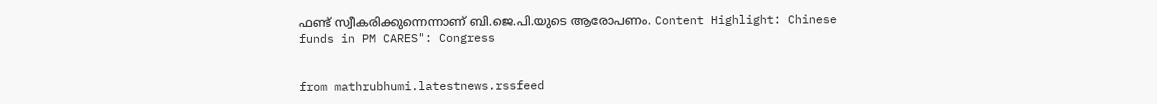ഫണ്ട് സ്വീകരിക്കുന്നെന്നാണ് ബി.ജെ.പി.യുടെ ആരോപണം. Content Highlight: Chinese funds in PM CARES": Congress


from mathrubhumi.latestnews.rssfeed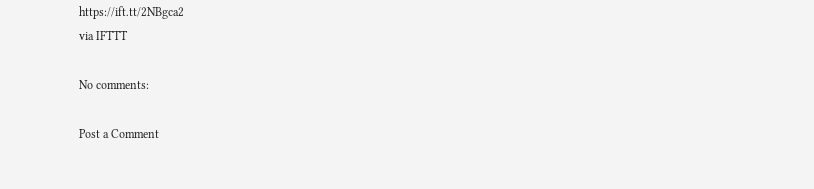https://ift.tt/2NBgca2
via IFTTT

No comments:

Post a Comment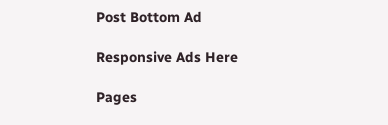Post Bottom Ad

Responsive Ads Here

Pages